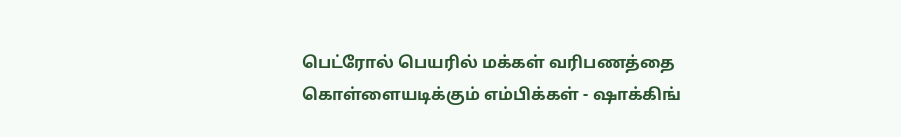பெட்ரோல் பெயரில் மக்கள் வரிபணத்தை கொள்ளையடிக்கும் எம்பிக்கள் - ஷாக்கிங்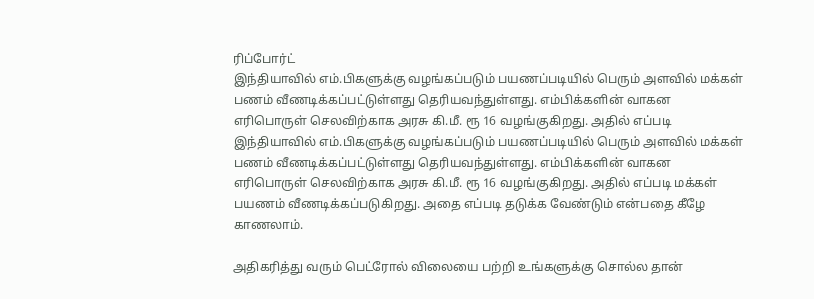ரிப்போர்ட்
இந்தியாவில் எம்.பிகளுக்கு வழங்கப்படும் பயணப்படியில் பெரும் அளவில் மக்கள் பணம் வீணடிக்கப்பட்டுள்ளது தெரியவந்துள்ளது. எம்பிக்களின் வாகன எரிபொருள் செலவிற்காக அரசு கி.மீ. ரூ 16 வழங்குகிறது. அதில் எப்படி
இந்தியாவில் எம்.பிகளுக்கு வழங்கப்படும் பயணப்படியில் பெரும் அளவில் மக்கள் பணம் வீணடிக்கப்பட்டுள்ளது தெரியவந்துள்ளது. எம்பிக்களின் வாகன எரிபொருள் செலவிற்காக அரசு கி.மீ. ரூ 16 வழங்குகிறது. அதில் எப்படி மக்கள் பயணம் வீணடிக்கப்படுகிறது. அதை எப்படி தடுக்க வேண்டும் என்பதை கீழே காணலாம்.

அதிகரித்து வரும் பெட்ரோல் விலையை பற்றி உங்களுக்கு சொல்ல தான்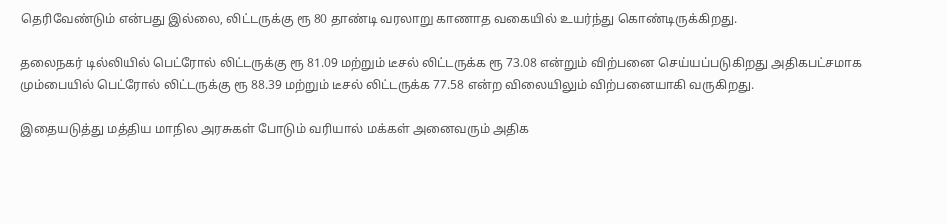தெரிவேண்டும் என்பது இல்லை, லிட்டருக்கு ரூ 80 தாண்டி வரலாறு காணாத வகையில் உயர்ந்து கொண்டிருக்கிறது.

தலைநகர் டில்லியில் பெட்ரோல் லிட்டருக்கு ரூ 81.09 மற்றும் டீசல் லிட்டருக்க ரூ 73.08 என்றும் விற்பனை செய்யப்படுகிறது அதிகபட்சமாக மும்பையில் பெட்ரோல் லிட்டருக்கு ரூ 88.39 மற்றும் டீசல் லிட்டருக்க 77.58 என்ற விலையிலும் விற்பனையாகி வருகிறது.

இதையடுத்து மத்திய மாநில அரசுகள் போடும் வரியால் மக்கள் அனைவரும் அதிக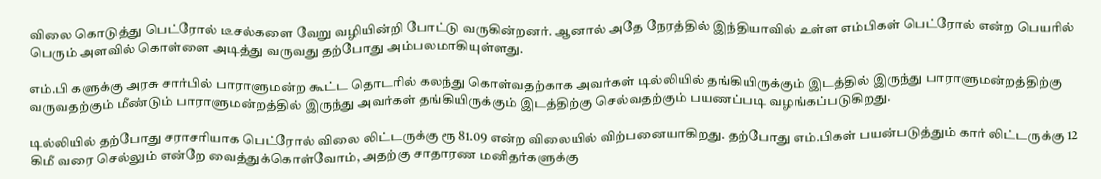விலை கொடுத்து பெட்ரோல் டீசல்களை வேறு வழியின்றி போட்டு வருகின்றனர். ஆனால் அதே நேரத்தில் இந்தியாவில் உள்ள எம்பிகள் பெட்ரோல் என்ற பெயரில் பெரும் அளவில் கொள்ளை அடித்து வருவது தற்போது அம்பலமாகியுள்ளது.

எம்.பி களுக்கு அரசு சார்பில் பாராளுமன்ற கூட்ட தொடரில் கலந்து கொள்வதற்காக அவர்கள் டில்லியில் தங்கியிருக்கும் இடத்தில் இருந்து பாராளுமன்றத்திற்கு வருவதற்கும் மீண்டும் பாராளுமன்றத்தில் இருந்து அவர்கள் தங்கியிருக்கும் இடத்திற்கு செல்வதற்கும் பயணப்படி வழங்கப்படுகிறது.

டில்லியில் தற்போது சராசரியாக பெட்ரோல் விலை லிட்டருக்கு ரூ 81.09 என்ற விலையில் விற்பனையாகிறது. தற்போது எம்.பிகள் பயன்படுத்தும் கார் லிட்டருக்கு 12 கிமீ வரை செல்லும் என்றே வைத்துக்கொள்வோம், அதற்கு சாதாரண மனிதர்களுக்கு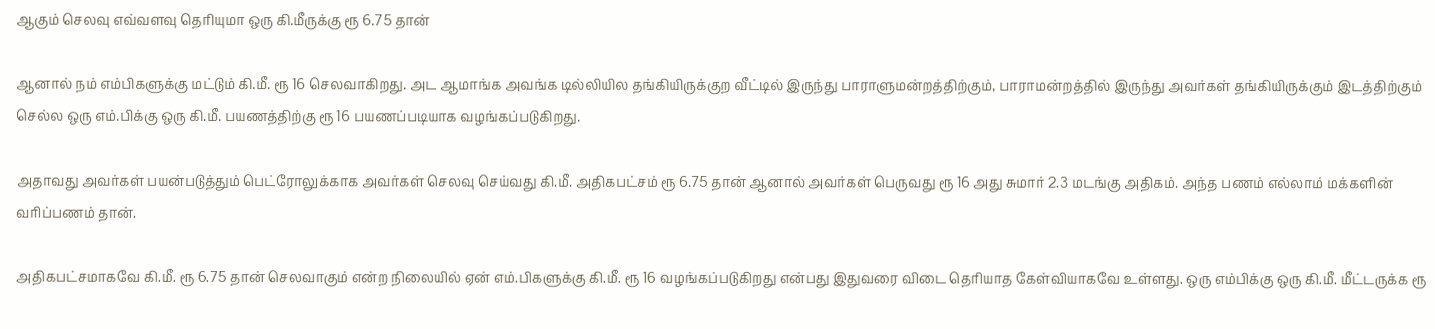ஆகும் செலவு எவ்வளவு தெரியுமா ஒரு கி.மீருக்கு ரூ 6.75 தான்

ஆனால் நம் எம்பிகளுக்கு மட்டும் கி.மீ. ரூ 16 செலவாகிறது. அட ஆமாங்க அவங்க டில்லியில தங்கியிருக்குற வீட்டில் இருந்து பாராளுமன்றத்திற்கும், பாராமன்றத்தில் இருந்து அவர்கள் தங்கியிருக்கும் இடத்திற்கும் செல்ல ஒரு எம்.பிக்கு ஒரு கி.மீ. பயணத்திற்கு ரூ 16 பயணப்படியாக வழங்கப்படுகிறது.

அதாவது அவர்கள் பயன்படுத்தும் பெட்ரோலுக்காக அவர்கள் செலவு செய்வது கி.மீ. அதிகபட்சம் ரூ 6.75 தான் ஆனால் அவர்கள் பெருவது ரூ 16 அது சுமார் 2.3 மடங்கு அதிகம். அந்த பணம் எல்லாம் மக்களின் வரிப்பணம் தான்.

அதிகபட்சமாகவே கி.மீ. ரூ 6.75 தான் செலவாகும் என்ற நிலையில் ஏன் எம்.பிகளுக்கு கி.மீ. ரூ 16 வழங்கப்படுகிறது என்பது இதுவரை விடை தெரியாத கேள்வியாகவே உள்ளது. ஒரு எம்பிக்கு ஒரு கி.மீ. மீட்டருக்க ரூ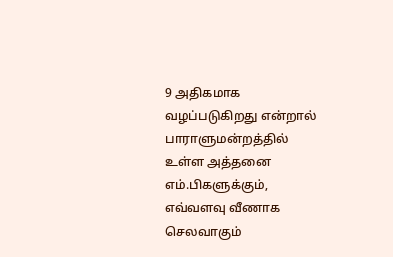9 அதிகமாக வழப்படுகிறது என்றால் பாராளுமன்றத்தில் உள்ள அத்தனை எம்.பிகளுக்கும், எவ்வளவு வீணாக செலவாகும்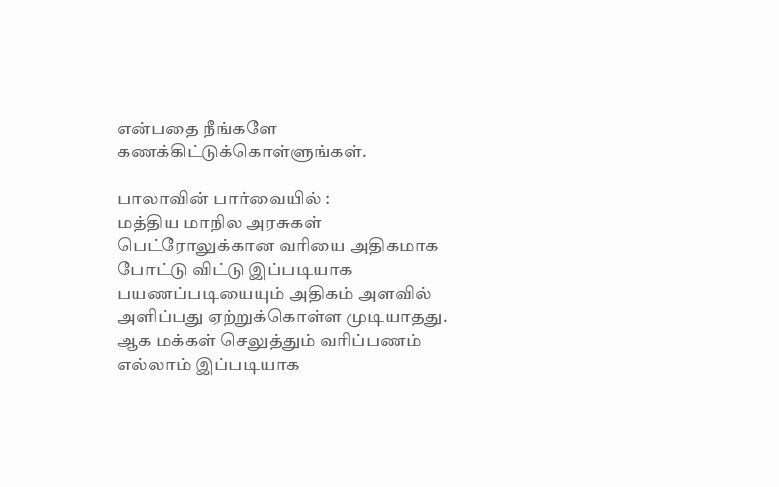என்பதை நீங்களே கணக்கிட்டுக்கொள்ளுங்கள்.

பாலாவின் பார்வையில் :
மத்திய மாநில அரசுகள் பெட்ரோலுக்கான வரியை அதிகமாக போட்டு விட்டு இப்படியாக பயணப்படியையும் அதிகம் அளவில் அளிப்பது ஏற்றுக்கொள்ள முடியாதது. ஆக மக்கள் செலுத்தும் வரிப்பணம் எல்லாம் இப்படியாக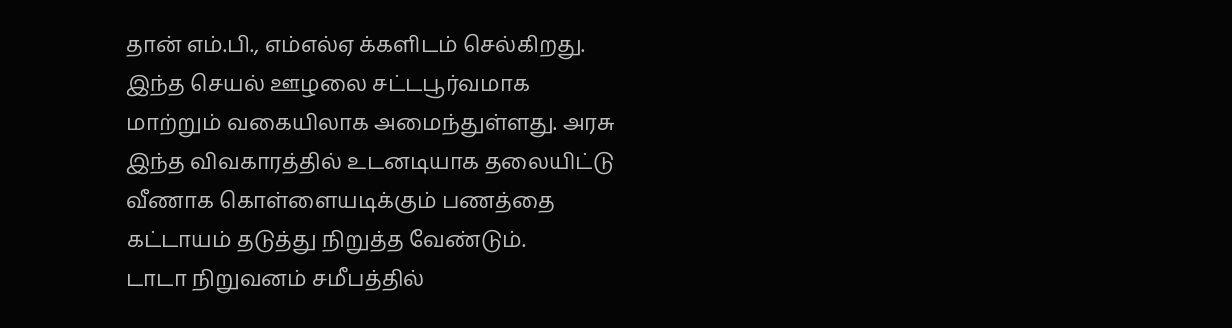தான் எம்.பி., எம்எல்ஏ க்களிடம் செல்கிறது. இந்த செயல் ஊழலை சட்டபூர்வமாக மாற்றும் வகையிலாக அமைந்துள்ளது. அரசு இந்த விவகாரத்தில் உடனடியாக தலையிட்டு வீணாக கொள்ளையடிக்கும் பணத்தை கட்டாயம் தடுத்து நிறுத்த வேண்டும்.
டாடா நிறுவனம் சமீபத்தில்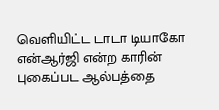வெளியிட்ட டாடா டியாகோ என்ஆர்ஜி என்ற காரின் புகைப்பட ஆல்பத்தை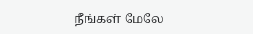நீங்கள் மேலே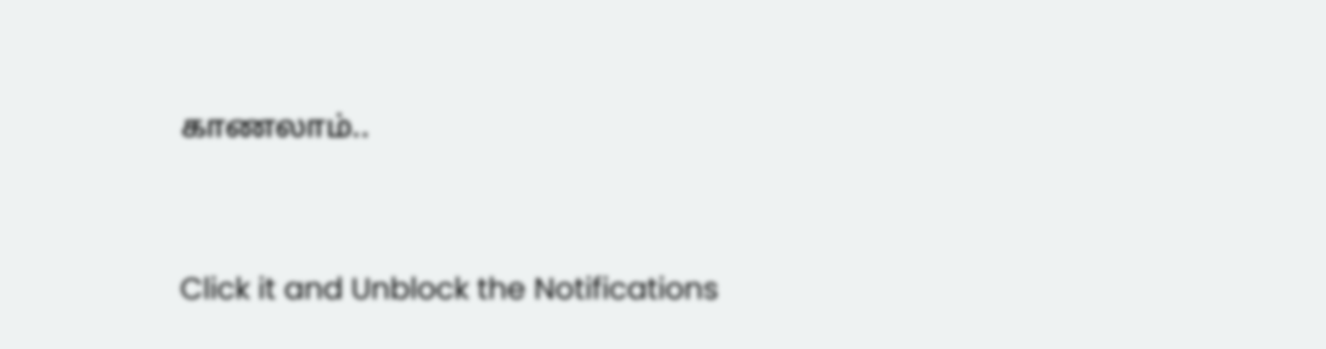காணலாம்..


Click it and Unblock the Notifications